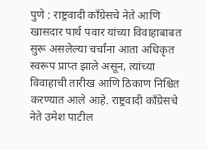पुणे : राष्ट्रवादी काँग्रेसचे नेते आणि खासदार पार्थ पवार यांच्या विवाहाबाबत सुरू असलेल्या चर्चांना आता अधिकृत स्वरूप प्राप्त झाले असून, त्यांच्या विवाहाची तारीख आणि ठिकाण निश्चित करण्यात आले आहे. राष्ट्रवादी काँग्रेसचे नेते उमेश पाटील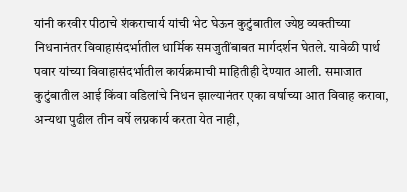यांनी करवीर पीठाचे शंकराचार्य यांची भेट घेऊन कुटुंबातील ज्येष्ठ व्यक्तीच्या निधनानंतर विवाहासंदर्भातील धार्मिक समजुतींबाबत मार्गदर्शन घेतले. यावेळी पार्थ पवार यांच्या विवाहासंदर्भातील कार्यक्रमाची माहितीही देण्यात आली. समाजात कुटुंबातील आई किंवा वडिलांचे निधन झाल्यानंतर एका वर्षाच्या आत विवाह करावा, अन्यथा पुढील तीन वर्षे लग्नकार्य करता येत नाही,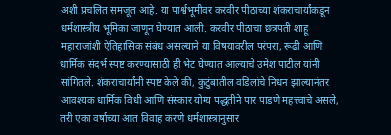अशी प्रचलित समजूत आहे. या पार्श्वभूमीवर करवीर पीठाच्या शंकराचार्यांकडून धर्मशास्त्रीय भूमिका जाणून घेण्यात आली. करवीर पीठाचा छत्रपती शाहू महाराजांशी ऐतिहासिक संबंध असल्याने या विषयावरील परंपरा, रूढी आणि धार्मिक संदर्भ स्पष्ट करण्यासाठी ही भेट घेण्यात आल्याचे उमेश पाटील यांनी सांगितले. शंकराचार्यांनी स्पष्ट केले की, कुटुंबातील वडिलांचे निधन झाल्यानंतर आवश्यक धार्मिक विधी आणि संस्कार योग्य पद्धतीने पार पाडणे महत्त्वाचे असले, तरी एका वर्षाच्या आत विवाह करणे धर्मशास्त्रानुसार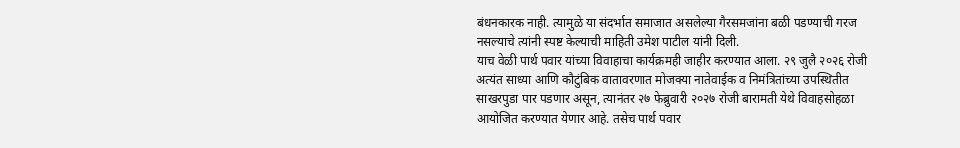बंधनकारक नाही. त्यामुळे या संदर्भात समाजात असलेल्या गैरसमजांना बळी पडण्याची गरज नसल्याचे त्यांनी स्पष्ट केल्याची माहिती उमेश पाटील यांनी दिली.
याच वेळी पार्थ पवार यांच्या विवाहाचा कार्यक्रमही जाहीर करण्यात आला. २९ जुलै २०२६ रोजी अत्यंत साध्या आणि कौटुंबिक वातावरणात मोजक्या नातेवाईक व निमंत्रितांच्या उपस्थितीत साखरपुडा पार पडणार असून, त्यानंतर २७ फेब्रुवारी २०२७ रोजी बारामती येथे विवाहसोहळा आयोजित करण्यात येणार आहे. तसेच पार्थ पवार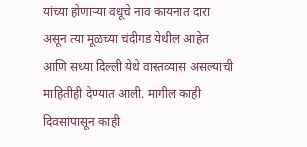यांच्या होणाऱ्या वधूचे नाव कायनात दारा असून त्या मूळच्या चंदीगड येथील आहेत आणि सध्या दिल्ली येथे वास्तव्यास असल्याची माहितीही देण्यात आली. मागील काही दिवसांपासून काही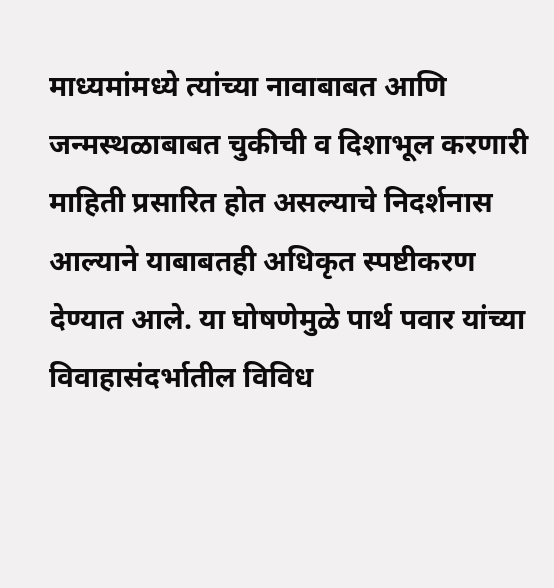माध्यमांमध्ये त्यांच्या नावाबाबत आणि जन्मस्थळाबाबत चुकीची व दिशाभूल करणारी माहिती प्रसारित होत असल्याचे निदर्शनास आल्याने याबाबतही अधिकृत स्पष्टीकरण देण्यात आले. या घोषणेमुळे पार्थ पवार यांच्या विवाहासंदर्भातील विविध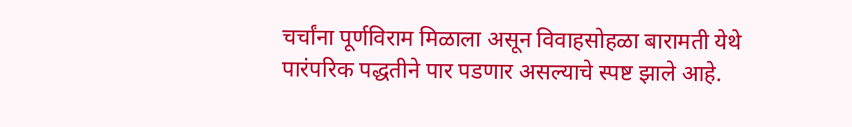चर्चांना पूर्णविराम मिळाला असून विवाहसोहळा बारामती येथे पारंपरिक पद्धतीने पार पडणार असल्याचे स्पष्ट झाले आहे.